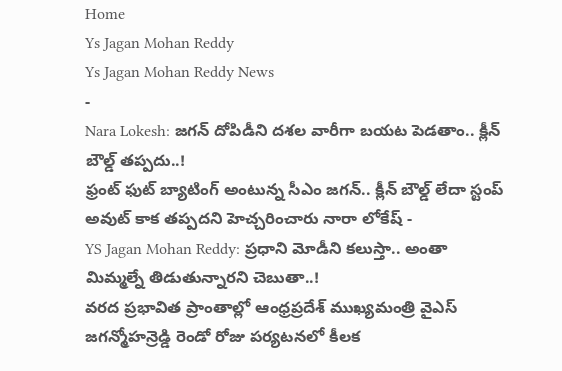Home
Ys Jagan Mohan Reddy
Ys Jagan Mohan Reddy News
-
Nara Lokesh: జగన్ దోపిడీని దశల వారీగా బయట పెడతాం.. క్లీన్ బౌల్డ్ తప్పదు..!
ఫ్రంట్ ఫుట్ బ్యాటింగ్ అంటున్న సీఎం జగన్.. క్లీన్ బౌల్డ్ లేదా స్టంప్ అవుట్ కాక తప్పదని హెచ్చరించారు నారా లోకేష్ -
YS Jagan Mohan Reddy: ప్రధాని మోడీని కలుస్తా.. అంతా మిమ్మల్నే తిడుతున్నారని చెబుతా..!
వరద ప్రభావిత ప్రాంతాల్లో ఆంధ్రప్రదేశ్ ముఖ్యమంత్రి వైఎస్ జగన్మోహన్రెడ్డి రెండో రోజు పర్యటనలో కీలక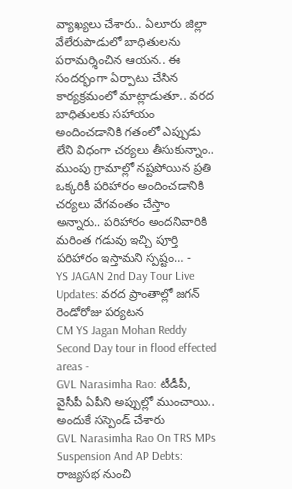వ్యాఖ్యలు చేశారు.. ఏలూరు జిల్లా వేలేరుపాడులో బాధితులను పరామర్శించిన ఆయన.. ఈ సందర్భంగా ఏర్పాటు చేసిన కార్యక్రమంలో మాట్లాడుతూ.. వరద బాధితులకు సహాయం అందించడానికి గతంలో ఎప్పుడు లేని విధంగా చర్యలు తీసుకున్నాం.. ముంపు గ్రామాల్లో నష్టపోయిన ప్రతి ఒక్కరికీ పరిహారం అందించడానికి చర్యలు వేగవంతం చేస్తాం అన్నారు.. పరిహారం అందనివారికి మరింత గడువు ఇచ్చి పూర్తి పరిహారం ఇస్తామని స్పష్టం… -
YS JAGAN 2nd Day Tour Live Updates: వరద ప్రాంతాల్లో జగన్ రెండోరోజు పర్యటన
CM YS Jagan Mohan Reddy Second Day tour in flood effected areas -
GVL Narasimha Rao: టీడీపీ, వైసీపీ ఏపీని అప్పుల్లో ముంచాయి.. అందుకే సస్పెండ్ చేశారు
GVL Narasimha Rao On TRS MPs Suspension And AP Debts: రాజ్యసభ నుంచి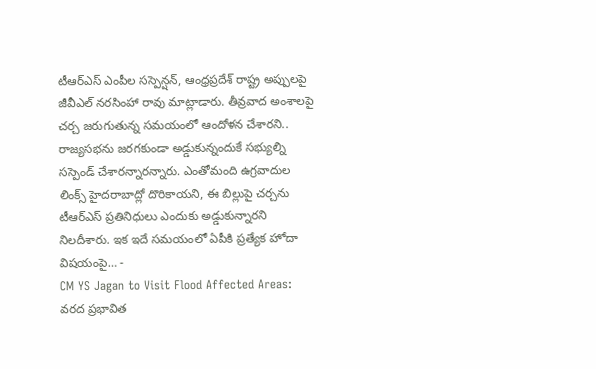టీఆర్ఎస్ ఎంపీల సస్పెన్షన్, ఆంధ్రప్రదేశ్ రాష్ట్ర అప్పులపై జీవీఎల్ నరసింహా రావు మాట్లాడారు. తీవ్రవాద అంశాలపై చర్చ జరుగుతున్న సమయంలో ఆందోళన చేశారని.. రాజ్యసభను జరగకుండా అడ్డుకున్నందుకే సభ్యుల్ని సస్పెండ్ చేశారన్నారన్నారు. ఎంతోమంది ఉగ్రవాదుల లింక్స్ హైదరాబాద్లో దొరికాయని, ఈ బిల్లుపై చర్చను టీఆర్ఎస్ ప్రతినిధులు ఎందుకు అడ్డుకున్నారని నిలదీశారు. ఇక ఇదే సమయంలో ఏపీకి ప్రత్యేక హోదా విషయంపై… -
CM YS Jagan to Visit Flood Affected Areas: వరద ప్రభావిత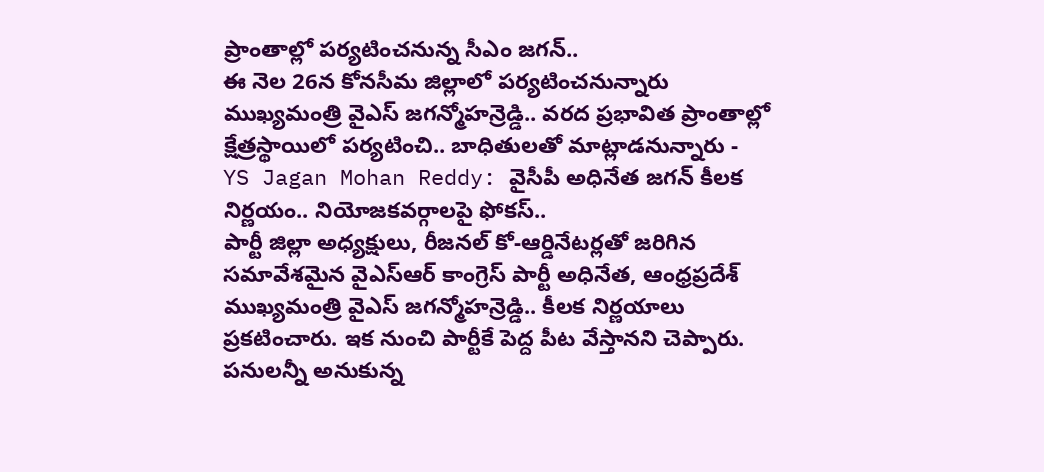ప్రాంతాల్లో పర్యటించనున్న సీఎం జగన్..
ఈ నెల 26న కోనసీమ జిల్లాలో పర్యటించనున్నారు ముఖ్యమంత్రి వైఎస్ జగన్మోహన్రెడ్డి.. వరద ప్రభావిత ప్రాంతాల్లో క్షేత్రస్థాయిలో పర్యటించి.. బాధితులతో మాట్లాడనున్నారు -
YS Jagan Mohan Reddy: వైసీపీ అధినేత జగన్ కీలక నిర్ణయం.. నియోజకవర్గాలపై ఫోకస్..
పార్టీ జిల్లా అధ్యక్షులు, రీజనల్ కో-ఆర్డినేటర్లతో జరిగిన సమావేశమైన వైఎస్ఆర్ కాంగ్రెస్ పార్టీ అధినేత, ఆంధ్రప్రదేశ్ ముఖ్యమంత్రి వైఎస్ జగన్మోహన్రెడ్డి.. కీలక నిర్ణయాలు ప్రకటించారు. ఇక నుంచి పార్టీకే పెద్ద పీట వేస్తానని చెప్పారు. పనులన్నీ అనుకున్న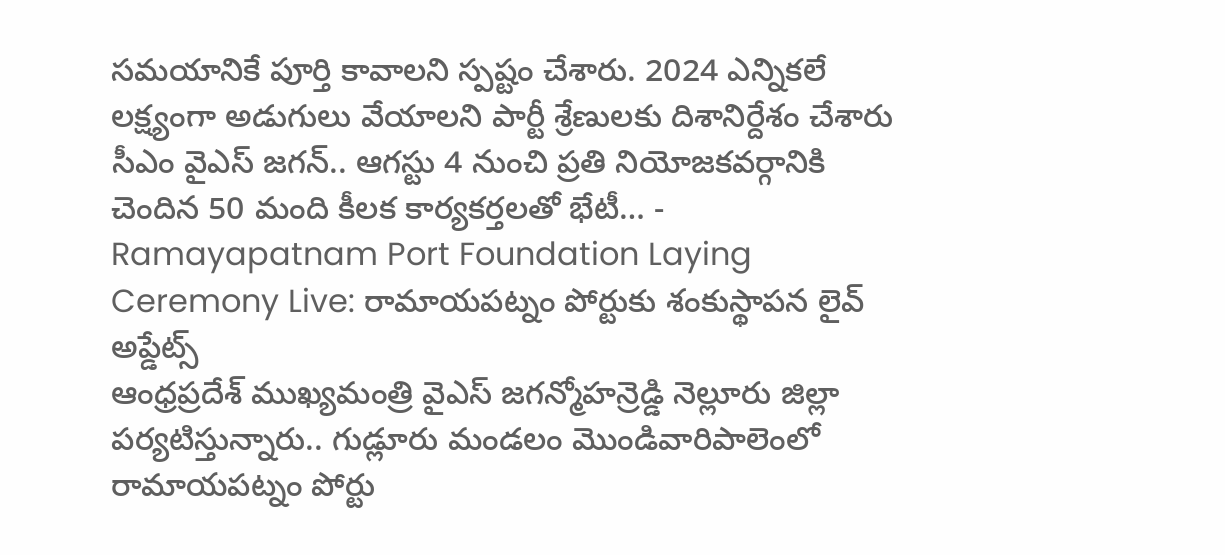సమయానికే పూర్తి కావాలని స్పష్టం చేశారు. 2024 ఎన్నికలే లక్ష్యంగా అడుగులు వేయాలని పార్టీ శ్రేణులకు దిశానిర్దేశం చేశారు సీఎం వైఎస్ జగన్.. ఆగస్టు 4 నుంచి ప్రతి నియోజకవర్గానికి చెందిన 50 మంది కీలక కార్యకర్తలతో భేటీ… -
Ramayapatnam Port Foundation Laying Ceremony Live: రామాయపట్నం పోర్టుకు శంకుస్థాపన లైవ్ అప్డేట్స్
ఆంధ్రప్రదేశ్ ముఖ్యమంత్రి వైఎస్ జగన్మోహన్రెడ్డి నెల్లూరు జిల్లా పర్యటిస్తున్నారు.. గుడ్లూరు మండలం మొండివారిపాలెంలో రామాయపట్నం పోర్టు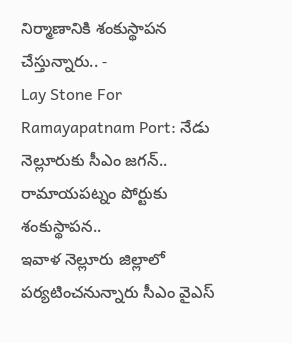నిర్మాణానికి శంకుస్థాపన చేస్తున్నారు.. -
Lay Stone For Ramayapatnam Port: నేడు నెల్లూరుకు సీఎం జగన్.. రామాయపట్నం పోర్టుకు శంకుస్థాపన..
ఇవాళ నెల్లూరు జిల్లాలో పర్యటించనున్నారు సీఎం వైఎస్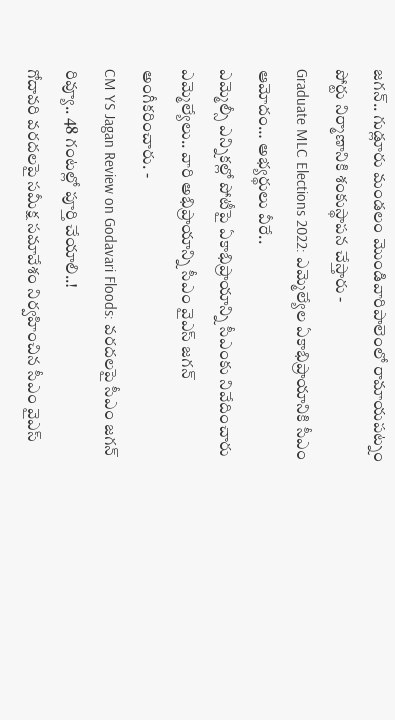జగన్.. గుడ్లూరు మండలం మొండివారిపాలెంలో రామాయపట్నం పోర్టు నిర్మాణానికి శంకుస్థాపన చేస్తారు -
Graduate MLC Elections 2022: ఎమ్మెల్యేల ఏకాభిప్రాయానికి సీఎం ఆమోదం… అభ్యర్థులు వీరే..
ఎమ్మెల్సీ ఎన్నికల్లో పోటీపై ఏకాభిప్రాయాన్ని సీఎంకు నివేదించారు ఎమ్మెల్యేలు.. వారి అభిప్రాయాన్ని సీఎం వైఎస్ జగన్ అంగీకరించారు. -
CM YS Jagan Review on Godavari Floods: వరదలపై సీఎం జగన్ రివ్యూ.. 48 గంటల్లో పూర్తి చేయాలి..!
గోదావరి వరదలపై సమీక్ష సమావేశం నిర్వహించిన సీఎం వైఎస్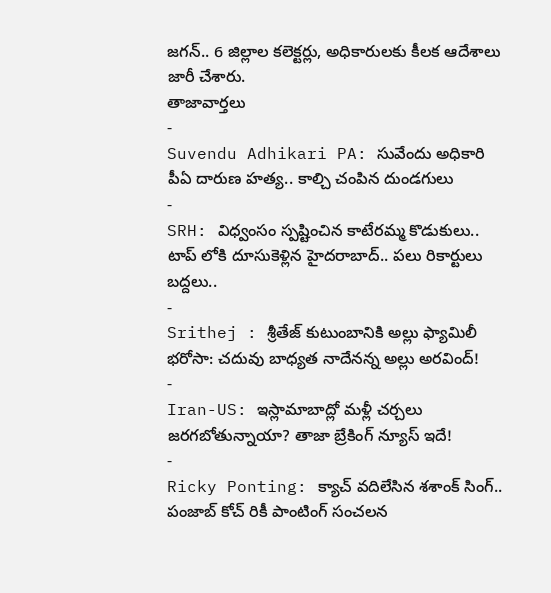జగన్.. 6 జిల్లాల కలెక్టర్లు, అధికారులకు కీలక ఆదేశాలు జారీ చేశారు.
తాజావార్తలు
-
Suvendu Adhikari PA: సువేందు అధికారి పీఏ దారుణ హత్య.. కాల్చి చంపిన దుండగులు
-
SRH: విధ్వంసం స్పష్టించిన కాటేరమ్మ కొడుకులు.. టాప్ లోకి దూసుకెళ్లిన హైదరాబాద్.. పలు రికార్టులు బద్దలు..
-
Srithej : శ్రీతేజ్ కుటుంబానికి అల్లు ఫ్యామిలీ భరోసా: చదువు బాధ్యత నాదేనన్న అల్లు అరవింద్!
-
Iran-US: ఇస్లామాబాద్లో మళ్లీ చర్చలు జరగబోతున్నాయా? తాజా బ్రేకింగ్ న్యూస్ ఇదే!
-
Ricky Ponting: క్యాచ్ వదిలేసిన శశాంక్ సింగ్.. పంజాబ్ కోచ్ రికీ పాంటింగ్ సంచలన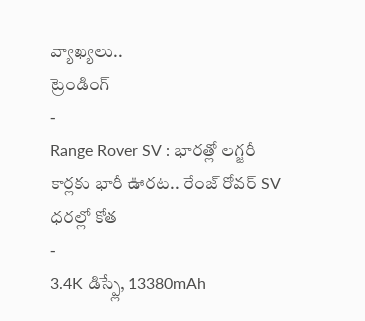వ్యాఖ్యలు..
ట్రెండింగ్
-
Range Rover SV : భారత్లో లగ్జరీ కార్లకు భారీ ఊరట.. రేంజ్ రోవర్ SV ధరల్లో కోత
-
3.4K డిస్ప్లే, 13380mAh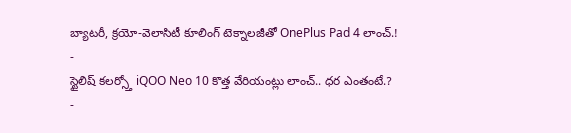బ్యాటరీ, క్రయో-వెలాసిటీ కూలింగ్ టెక్నాలజీతో OnePlus Pad 4 లాంచ్.!
-
స్టైలిష్ కలర్స్తో iQOO Neo 10 కొత్త వేరియంట్లు లాంచ్.. ధర ఎంతంటే.?
-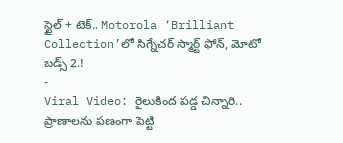స్టైల్ + టెక్.. Motorola ‘Brilliant Collection’లో సిగ్నేచర్ స్మార్ట్ ఫోన్, మోటో బడ్స్ 2.!
-
Viral Video: రైలుకింద పడ్డ చిన్నారి.. ప్రాణాలను పణంగా పెట్టి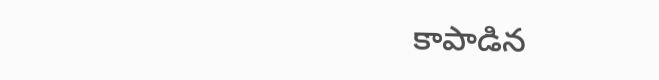కాపాడిన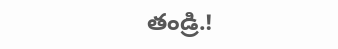తండ్రి.!